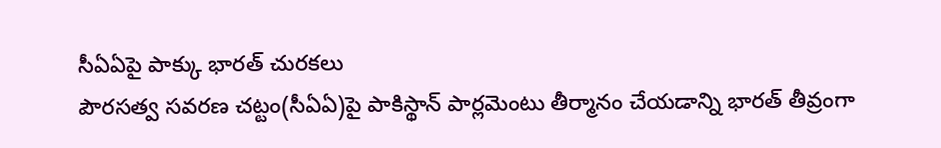సీఏఏపై పాక్కు భారత్ చురకలు
పౌరసత్వ సవరణ చట్టం(సీఏఏ)పై పాకిస్థాన్ పార్లమెంటు తీర్మానం చేయడాన్ని భారత్ తీవ్రంగా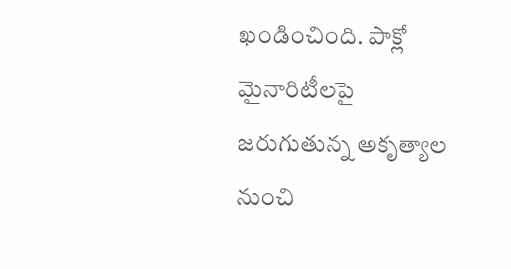ఖండించింది. పాక్లో మైనారిటీలపై జరుగుతున్న అకృత్యాల నుంచి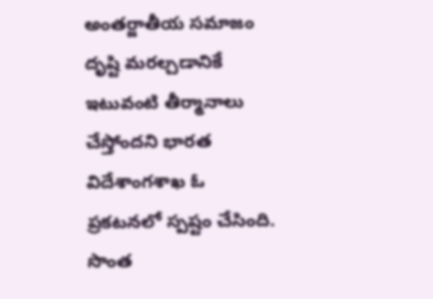అంతర్జాతీయ సమాజం దృష్టి మరల్చడానికే ఇటువంటి తీర్మానాలు చేస్తోందని భారత విదేశాంగశాఖ ఓ ప్రకటనలో స్పష్టం చేసింది. సొంత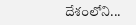దేశంలోని...